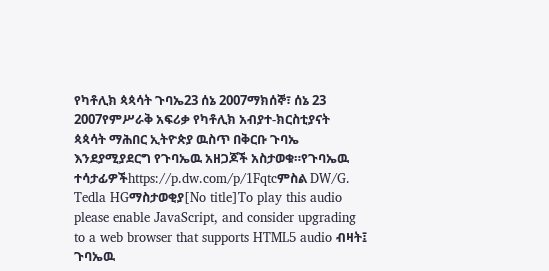የካቶሊክ ጳጳሳት ጉባኤ23 ሰኔ 2007ማክሰኞ፣ ሰኔ 23 2007የምሥራቅ አፍሪቃ የካቶሊክ አብያተ-ክርስቲያናት ጳጳሳት ማሕበር ኢትዮጵያ ዉስጥ በቅርቡ ጉባኤ እንደያሚያደርግ የጉባኤዉ አዘጋጆች አስታወቁ።የጉባኤዉ ተሳታፊዎችhttps://p.dw.com/p/1Fqtcምስል DW/G. Tedla HGማስታወቂያ[No title]To play this audio please enable JavaScript, and consider upgrading to a web browser that supports HTML5 audio ብዛት፤ ጉባኤዉ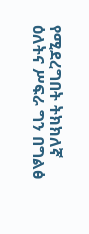የሚደረግበት ትክክለኛ ዕለትና ሥፍራ ግን በግልፅ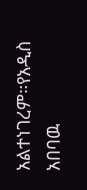አልተነገረም።የአዲስ አበባዉ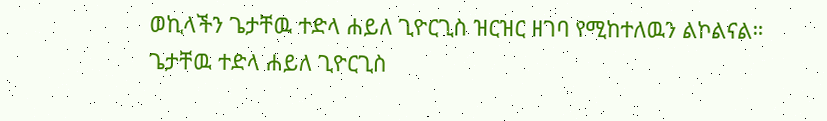ወኪላችን ጌታቸዉ ተድላ ሐይለ ጊዮርጊስ ዝርዝር ዘገባ የሚከተለዉን ልኮልናል። ጌታቸዉ ተድላ ሐይለ ጊዮርጊስ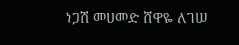ነጋሽ መሀመድ ሸዋዬ ለገሠ